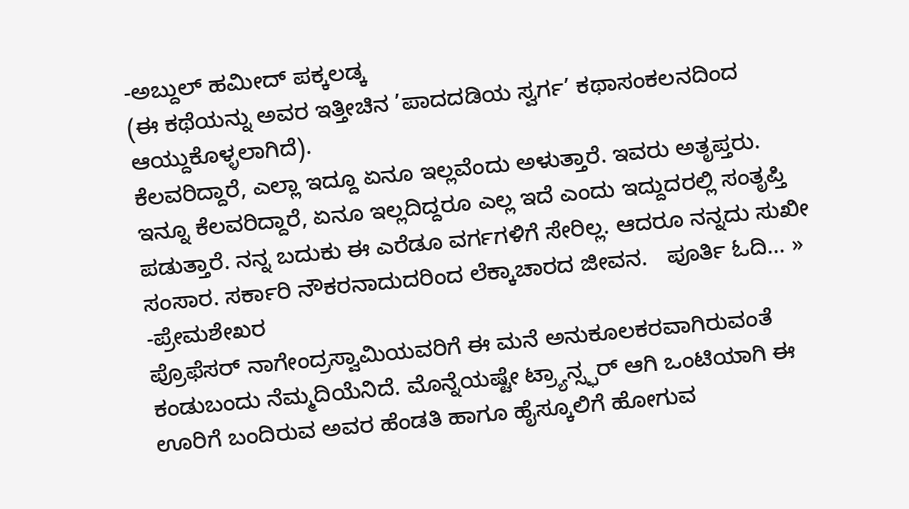-ಅಬ್ದುಲ್ ಹಮೀದ್ ಪಕ್ಕಲಡ್ಕ
(ಈ ಕಥೆಯನ್ನು ಅವರ ಇತ್ತೀಚಿನ ’ಪಾದದಡಿಯ ಸ್ವರ್ಗ’ ಕಥಾಸಂಕಲನದಿಂದ ಆಯ್ದುಕೊಳ್ಳಲಾಗಿದೆ).
ಕೆಲವರಿದ್ದಾರೆ, ಎಲ್ಲಾ ಇದ್ದೂ ಏನೂ ಇಲ್ಲವೆಂದು ಅಳುತ್ತಾರೆ. ಇವರು ಅತೃಪ್ತರು. ಇನ್ನೂ ಕೆಲವರಿದ್ದಾರೆ, ಏನೂ ಇಲ್ಲದಿದ್ದರೂ ಎಲ್ಲ ಇದೆ ಎಂದು ಇದ್ದುದರಲ್ಲಿ ಸಂತೃಪ್ತಿ ಪಡುತ್ತಾರೆ. ನನ್ನ ಬದುಕು ಈ ಎರೆಡೂ ವರ್ಗಗಳಿಗೆ ಸೇರಿಲ್ಲ. ಆದರೂ ನನ್ನದು ಸುಖೀ ಸಂಸಾರ. ಸರ್ಕಾರಿ ನೌಕರನಾದುದರಿಂದ ಲೆಕ್ಕಾಚಾರದ ಜೀವನ.   ಪೂರ್ತಿ ಓದಿ... »
-ಪ್ರೇಮಶೇಖರ
ಪ್ರೊಫೆಸರ್ ನಾಗೇಂದ್ರಸ್ವಾಮಿಯವರಿಗೆ ಈ ಮನೆ ಅನುಕೂಲಕರವಾಗಿರುವಂತೆ ಕಂಡುಬಂದು ನೆಮ್ಮದಿಯೆನಿದೆ. ಮೊನ್ನೆಯಷ್ಟೇ ಟ್ರ್ಯಾನ್ಸ್ಫರ್ ಆಗಿ ಒಂಟಿಯಾಗಿ ಈ ಊರಿಗೆ ಬಂದಿರುವ ಅವರ ಹೆಂಡತಿ ಹಾಗೂ ಹೈಸ್ಕೂಲಿಗೆ ಹೋಗುವ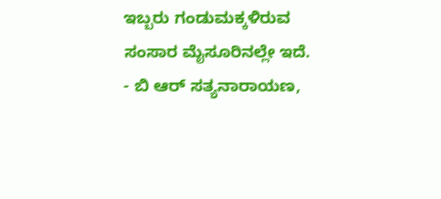ಇಬ್ಬರು ಗಂಡುಮಕ್ಕಳಿರುವ ಸಂಸಾರ ಮೈಸೂರಿನಲ್ಲೇ ಇದೆ.
- ಬಿ ಆರ್ ಸತ್ಯನಾರಾಯಣ,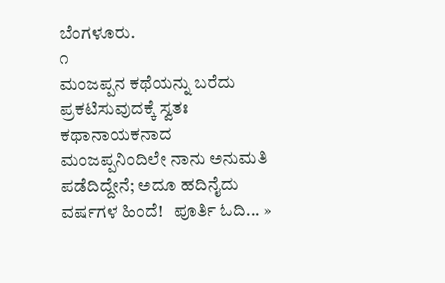ಬೆಂಗಳೂರು.
೧
ಮಂಜಪ್ಪನ ಕಥೆಯನ್ನು ಬರೆದು ಪ್ರಕಟಿಸುವುದಕ್ಕೆ ಸ್ವತಃ ಕಥಾನಾಯಕನಾದ ಮಂಜಪ್ಪನಿಂದಿಲೇ ನಾನು ಅನುಮತಿ ಪಡೆದಿದ್ದೇನೆ; ಅದೂ ಹದಿನೈದು ವರ್ಷಗಳ ಹಿಂದೆ!   ಪೂರ್ತಿ ಓದಿ... »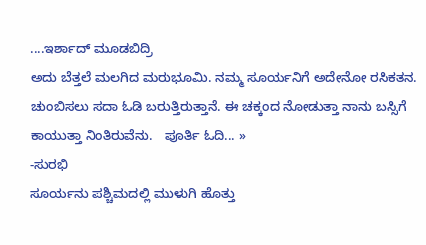....ಇರ್ಶಾದ್ ಮೂಡಬಿದ್ರಿ
ಅದು ಬೆತ್ತಲೆ ಮಲಗಿದ ಮರುಭೂಮಿ. ನಮ್ಮ ಸೂರ್ಯನಿಗೆ ಅದೇನೋ ರಸಿಕತನ. ಚುಂಬಿಸಲು ಸದಾ ಓಡಿ ಬರುತ್ತಿರುತ್ತಾನೆ. ಈ ಚಕ್ಕಂದ ನೋಡುತ್ತಾ ನಾನು ಬಸ್ಸಿಗೆ ಕಾಯುತ್ತಾ ನಿಂತಿರುವೆನು.   ಪೂರ್ತಿ ಓದಿ... »
-ಸುರಭಿ
ಸೂರ್ಯನು ಪಶ್ಚಿಮದಲ್ಲಿ ಮುಳುಗಿ ಹೊತ್ತು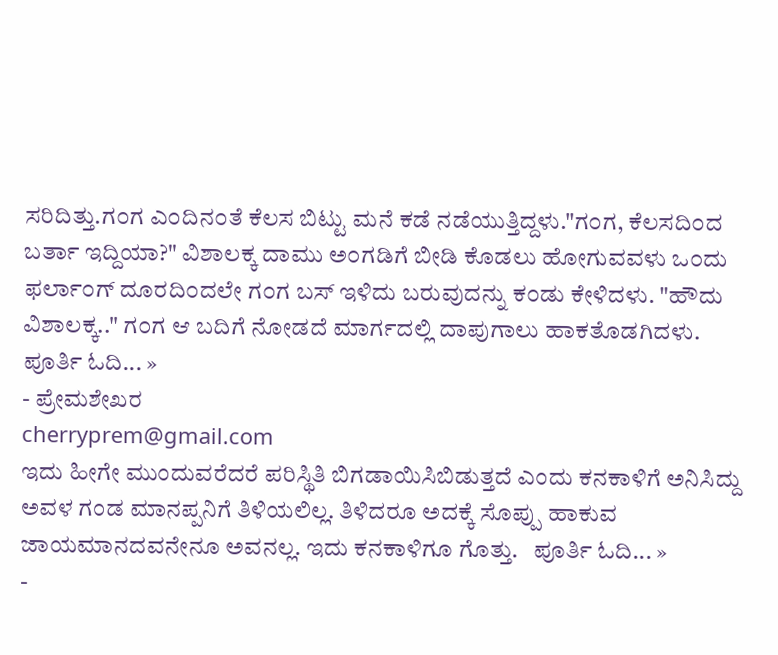ಸರಿದಿತ್ತು.ಗ೦ಗ ಎ೦ದಿನ೦ತೆ ಕೆಲಸ ಬಿಟ್ಟು ಮನೆ ಕಡೆ ನಡೆಯುತ್ತಿದ್ದಳು."ಗ೦ಗ, ಕೆಲಸದಿ೦ದ ಬರ್ತಾ ಇದ್ದಿಯಾ?" ವಿಶಾಲಕ್ಕ ದಾಮು ಅ೦ಗಡಿಗೆ ಬೀಡಿ ಕೊಡಲು ಹೋಗುವವಳು ಒ೦ದು ಫರ್ಲಾ೦ಗ್ ದೂರದಿ೦ದಲೇ ಗ೦ಗ ಬಸ್ ಇಳಿದು ಬರುವುದನ್ನು ಕ೦ಡು ಕೇಳಿದಳು. "ಹೌದು ವಿಶಾಲಕ್ಕ.." ಗ೦ಗ ಆ ಬದಿಗೆ ನೋಡದೆ ಮಾರ್ಗದಲ್ಲಿ ದಾಪುಗಾಲು ಹಾಕತೊಡಗಿದಳು.   ಪೂರ್ತಿ ಓದಿ... »
- ಪ್ರೇಮಶೇಖರ
cherryprem@gmail.com
ಇದು ಹೀಗೇ ಮುಂದುವರೆದರೆ ಪರಿಸ್ಥಿತಿ ಬಿಗಡಾಯಿಸಿಬಿಡುತ್ತದೆ ಎಂದು ಕನಕಾಳಿಗೆ ಅನಿಸಿದ್ದು ಅವಳ ಗಂಡ ಮಾನಪ್ಪನಿಗೆ ತಿಳಿಯಲಿಲ್ಲ. ತಿಳಿದರೂ ಅದಕ್ಕೆ ಸೊಪ್ಪು ಹಾಕುವ ಜಾಯಮಾನದವನೇನೂ ಅವನಲ್ಲ. ಇದು ಕನಕಾಳಿಗೂ ಗೊತ್ತು.   ಪೂರ್ತಿ ಓದಿ... »
-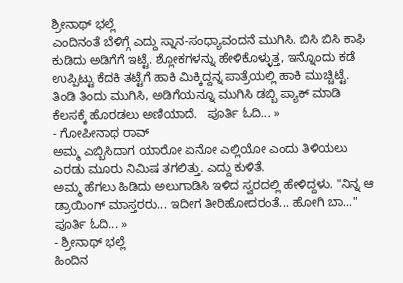ಶ್ರೀನಾಥ್ ಭಲ್ಲೆ
ಎಂದಿನಂತೆ ಬೆಳಿಗ್ಗೆ ಎದ್ದು ಸ್ನಾನ-ಸಂಧ್ಯಾವಂದನೆ ಮುಗಿಸಿ. ಬಿಸಿ ಬಿಸಿ ಕಾಫಿ ಕುಡಿದು ಅಡಿಗೆಗೆ ಇಟ್ಟೆ. ಶ್ಲೋಕಗಳನ್ನು ಹೇಳಿಕೊಳ್ಳುತ್ತ, ಇನ್ನೊಂದು ಕಡೆ ಉಪ್ಪಿಟ್ಟು ಕೆದಕಿ ತಟ್ಟೆಗೆ ಹಾಕಿ ಮಿಕ್ಕಿದ್ದನ್ನ ಪಾತ್ರೆಯಲ್ಲಿ ಹಾಕಿ ಮುಚ್ಚಿಟ್ಟೆ. ತಿಂಡಿ ತಿಂದು ಮುಗಿಸಿ, ಅಡಿಗೆಯನ್ನೂ ಮುಗಿಸಿ ಡಬ್ಬಿ ಪ್ಯಾಕ್ ಮಾಡಿ ಕೆಲಸಕ್ಕೆ ಹೊರಡಲು ಅಣಿಯಾದೆ.   ಪೂರ್ತಿ ಓದಿ... »
- ಗೋಪೀನಾಥ ರಾವ್
ಅಮ್ಮ ಎಬ್ಬಿಸಿದಾಗ ಯಾರೋ ಏನೋ ಎಲ್ಲಿಯೋ ಎಂದು ತಿಳಿಯಲು ಎರಡು ಮೂರು ನಿಮಿಷ ತಗಲಿತ್ತು. ಎದ್ದು ಕುಳಿತೆ.
ಅಮ್ಮ ಹೆಗಲು ಹಿಡಿದು ಅಲುಗಾಡಿಸಿ ಇಳಿದ ಸ್ವರದಲ್ಲಿ ಹೇಳಿದ್ದಳು. "ನಿನ್ನ ಆ ಡ್ರಾಯಿಂಗ್ ಮಾಸ್ತರರು... ಇದೀಗ ತೀರಿಹೋದರಂತೆ... ಹೋಗಿ ಬಾ..."   ಪೂರ್ತಿ ಓದಿ... »
- ಶ್ರೀನಾಥ್ ಭಲ್ಲೆ
ಹಿಂದಿನ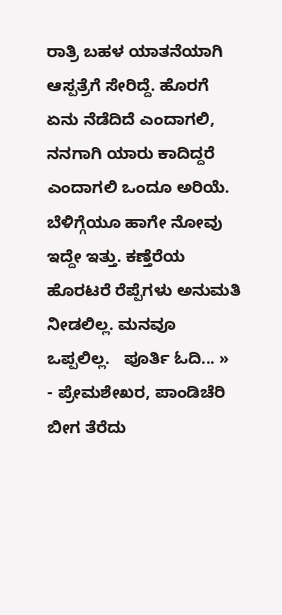ರಾತ್ರಿ ಬಹಳ ಯಾತನೆಯಾಗಿ ಆಸ್ಪತ್ರೆಗೆ ಸೇರಿದ್ದೆ. ಹೊರಗೆ ಏನು ನೆಡೆದಿದೆ ಎಂದಾಗಲಿ, ನನಗಾಗಿ ಯಾರು ಕಾದಿದ್ದರೆ ಎಂದಾಗಲಿ ಒಂದೂ ಅರಿಯೆ. ಬೆಳಿಗ್ಗೆಯೂ ಹಾಗೇ ನೋವು ಇದ್ದೇ ಇತ್ತು. ಕಣ್ತೆರೆಯ ಹೊರಟರೆ ರೆಪ್ಪೆಗಳು ಅನುಮತಿ ನೀಡಲಿಲ್ಲ. ಮನವೂ ಒಪ್ಪಲಿಲ್ಲ.   ಪೂರ್ತಿ ಓದಿ... »
- ಪ್ರೇಮಶೇಖರ, ಪಾಂಡಿಚೆರಿ
ಬೀಗ ತೆರೆದು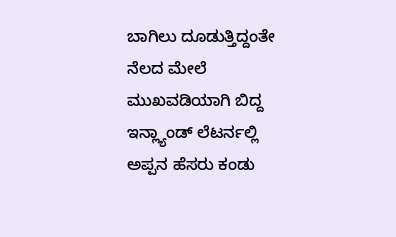ಬಾಗಿಲು ದೂಡುತ್ತಿದ್ದಂತೇ ನೆಲದ ಮೇಲೆ ಮುಖವಡಿಯಾಗಿ ಬಿದ್ದ ಇನ್ಲ್ಯಾಂಡ್ ಲೆಟರ್ನಲ್ಲಿ ಅಪ್ಪನ ಹೆಸರು ಕಂಡು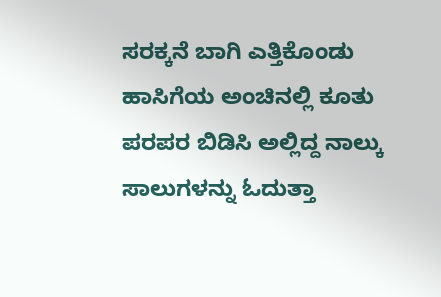ಸರಕ್ಕನೆ ಬಾಗಿ ಎತ್ತಿಕೊಂಡು ಹಾಸಿಗೆಯ ಅಂಚಿನಲ್ಲಿ ಕೂತು ಪರಪರ ಬಿಡಿಸಿ ಅಲ್ಲಿದ್ದ ನಾಲ್ಕು ಸಾಲುಗಳನ್ನು ಓದುತ್ತಾ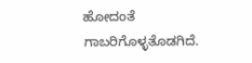ಹೋದಂತೆ ಗಾಬರಿಗೊಳ್ಳತೊಡಗಿದೆ.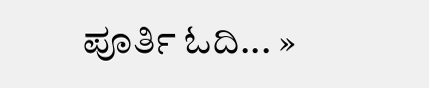ಪೂರ್ತಿ ಓದಿ... »